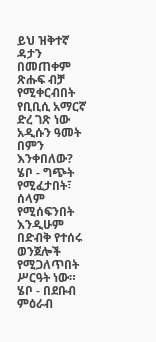ይህ ዝቅተኛ ዳታን በመጠቀም ጽሑፍ ብቻ የሚቀርብበት የቢቢሲ አማርኛ ድረ ገጽ ነው
አዲሱን ዓመት በምን እንቀበለው?
ሄቦ - ግጭት የሚፈታበት፣ ሰላም የሚሰፍንበት እንዲሁም በድብቅ የተሰሩ ወንጀሎች የሚጋለጥበት ሥርዓት ነው።
ሄቦ - በደቡብ ምዕራብ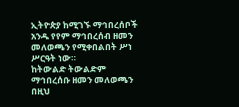ኢትዮጵያ ከሚገኙ ማኅበረሰቦች አንዱ የየም ማኅበረሰብ ዘመን መለወጫን የሚቀበልበት ሥነ ሥርዓት ነው።
ከትውልድ ትውልድም ማኅበረሰቡ ዘመን መለወጫን በዚህ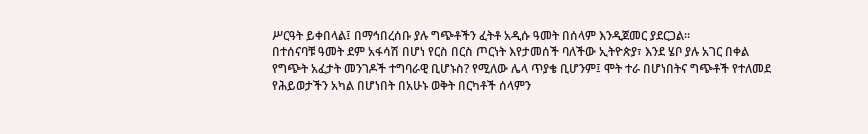ሥርዓት ይቀበላል፤ በማኅበረሰቡ ያሉ ግጭቶችን ፈትቶ አዲሱ ዓመት በሰላም እንዲጀመር ያደርጋል።
በተሰናባቹ ዓመት ደም አፋሳሽ በሆነ የርስ በርስ ጦርነት እየታመሰች ባለችው ኢትዮጵያ፣ እንደ ሄቦ ያሉ አገር በቀል የግጭት አፈታት መንገዶች ተግባራዊ ቢሆኑስ? የሚለው ሌላ ጥያቄ ቢሆንም፤ ሞት ተራ በሆነበትና ግጭቶች የተለመደ የሕይወታችን አካል በሆነበት በአሁኑ ወቅት በርካቶች ሰላምን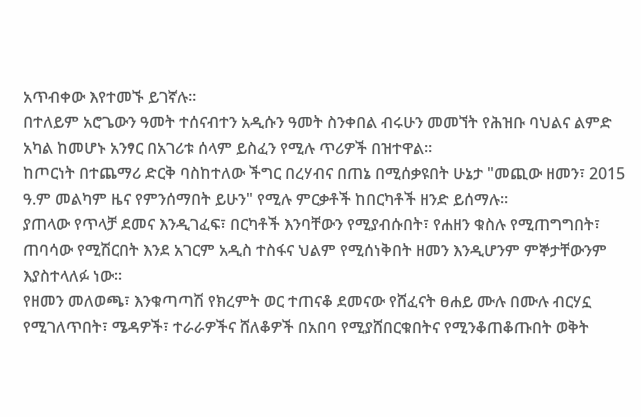አጥብቀው እየተመኙ ይገኛሉ።
በተለይም አሮጌውን ዓመት ተሰናብተን አዲሱን ዓመት ስንቀበል ብሩሁን መመኘት የሕዝቡ ባህልና ልምድ አካል ከመሆኑ አንፃር በአገሪቱ ሰላም ይስፈን የሚሉ ጥሪዎች በዝተዋል።
ከጦርነት በተጨማሪ ድርቅ ባስከተለው ችግር በረሃብና በጠኔ በሚሰቃዩበት ሁኔታ "መጪው ዘመን፣ 2015 ዓ.ም መልካም ዜና የምንሰማበት ይሁን" የሚሉ ምርቃቶች ከበርካቶች ዘንድ ይሰማሉ።
ያጠላው የጥላቻ ደመና እንዲገፈፍ፣ በርካቶች እንባቸውን የሚያብሱበት፣ የሐዘን ቁስሉ የሚጠግግበት፣ ጠባሳው የሚሽርበት እንደ አገርም አዲስ ተስፋና ህልም የሚሰነቅበት ዘመን እንዲሆንም ምኞታቸውንም እያስተላለፉ ነው።
የዘመን መለወጫ፣ እንቁጣጣሽ የክረምት ወር ተጠናቆ ደመናው የሸፈናት ፀሐይ ሙሉ በሙሉ ብርሃኗ የሚገለጥበት፣ ሜዳዎች፣ ተራራዎችና ሸለቆዎች በአበባ የሚያሸበርቁበትና የሚንቆጠቆጡበት ወቅት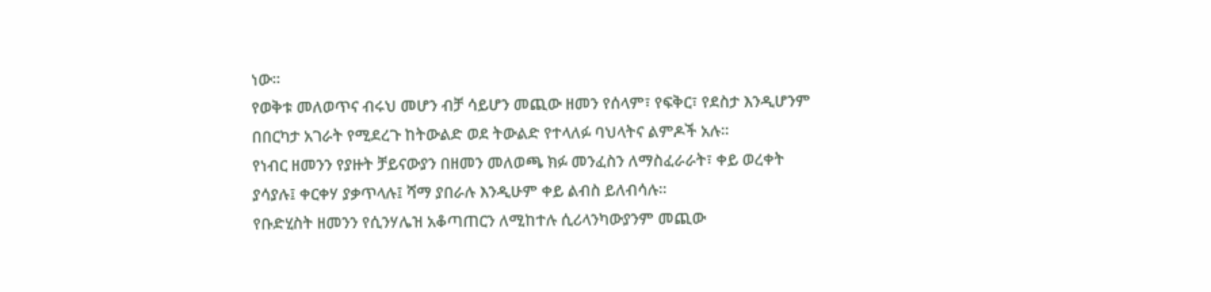ነው።
የወቅቱ መለወጥና ብሩህ መሆን ብቻ ሳይሆን መጪው ዘመን የሰላም፣ የፍቅር፣ የደስታ እንዲሆንም በበርካታ አገራት የሚደረጉ ከትውልድ ወደ ትውልድ የተላለፉ ባህላትና ልምዶች አሉ።
የነብር ዘመንን የያዙት ቻይናውያን በዘመን መለወጫ ክፉ መንፈስን ለማስፈራራት፣ ቀይ ወረቀት ያሳያሉ፤ ቀርቀሃ ያቃጥላሉ፤ ሻማ ያበራሉ እንዲሁም ቀይ ልብስ ይለብሳሉ።
የቡድሂስት ዘመንን የሲንሃሌዝ አቆጣጠርን ለሚከተሉ ሲሪላንካውያንም መጪው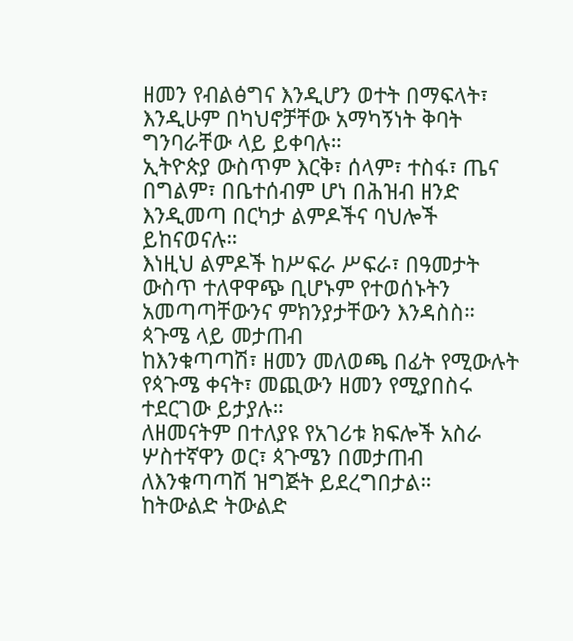ዘመን የብልፅግና እንዲሆን ወተት በማፍላት፣ እንዲሁም በካህኖቻቸው አማካኝነት ቅባት ግንባራቸው ላይ ይቀባሉ።
ኢትዮጵያ ውስጥም እርቅ፣ ሰላም፣ ተስፋ፣ ጤና በግልም፣ በቤተሰብም ሆነ በሕዝብ ዘንድ እንዲመጣ በርካታ ልምዶችና ባህሎች ይከናወናሉ።
እነዚህ ልምዶች ከሥፍራ ሥፍራ፣ በዓመታት ውስጥ ተለዋዋጭ ቢሆኑም የተወሰኑትን አመጣጣቸውንና ምክንያታቸውን እንዳስስ።
ጳጉሜ ላይ መታጠብ
ከእንቁጣጣሽ፣ ዘመን መለወጫ በፊት የሚውሉት የጳጉሜ ቀናት፣ መጪውን ዘመን የሚያበስሩ ተደርገው ይታያሉ።
ለዘመናትም በተለያዩ የአገሪቱ ክፍሎች አስራ ሦስተኛዋን ወር፣ ጳጉሜን በመታጠብ ለእንቁጣጣሽ ዝግጅት ይደረግበታል።
ከትውልድ ትውልድ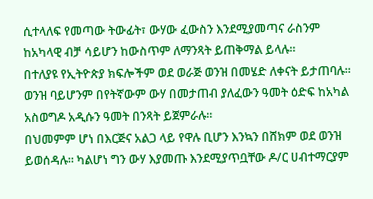ሲተላለፍ የመጣው ትውፊት፣ ውሃው ፈውስን እንደሚያመጣና ራስንም ከአካላዊ ብቻ ሳይሆን ከውስጥም ለማንጻት ይጠቅማል ይላሉ።
በተለያዩ የኢትዮጵያ ክፍሎችም ወደ ወራጅ ወንዝ በመሄድ ለቀናት ይታጠባሉ።
ወንዝ ባይሆንም በየትኛውም ውሃ በመታጠብ ያለፈውን ዓመት ዕድፍ ከአካል አስወግዶ አዲሱን ዓመት በንጻት ይጀምራሉ።
በህመምም ሆነ በእርጅና አልጋ ላይ የዋሉ ቢሆን እንኳን በሸክም ወደ ወንዝ ይወሰዳሉ። ካልሆነ ግን ውሃ እያመጡ እንደሚያጥቧቸው ዶ/ር ሀብተማርያም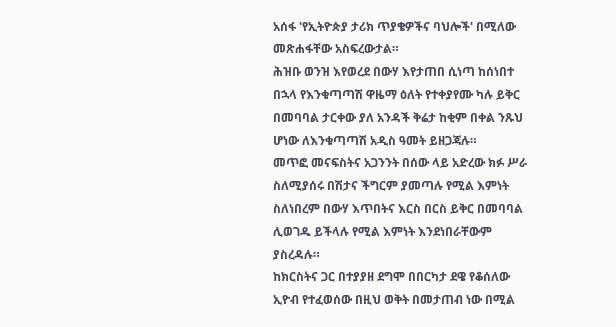አሰፋ 'የኢትዮጵያ ታሪክ ጥያቄዎችና ባህሎች' በሚለው መጽሐፋቸው አስፍረውታል።
ሕዝቡ ወንዝ እየወረደ በውሃ እየታጠበ ሲነጣ ከሰነበተ በኋላ የእንቁጣጣሽ ዋዜማ ዕለት የተቀያየሙ ካሉ ይቅር በመባባል ታርቀው ያለ አንዳች ቅሬታ ከቂም በቀል ንጹህ ሆነው ለእንቁጣጣሽ አዲስ ዓመት ይዘጋጃሉ።
መጥፎ መናፍስትና አጋንንት በሰው ላይ አድረው ክፉ ሥራ ስለሚያሰሩ በሽታና ችግርም ያመጣሉ የሚል እምነት ስለነበረም በውሃ እጥበትና እርስ በርስ ይቅር በመባባል ሊወገዱ ይችላሉ የሚል እምነት እንደነበራቸውም ያስረዳሉ።
ከክርስትና ጋር በተያያዘ ደግሞ በበርካታ ደዌ የቆሰለው ኢዮብ የተፈወሰው በዚህ ወቅት በመታጠብ ነው በሚል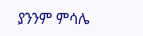ያንንም ምሳሌ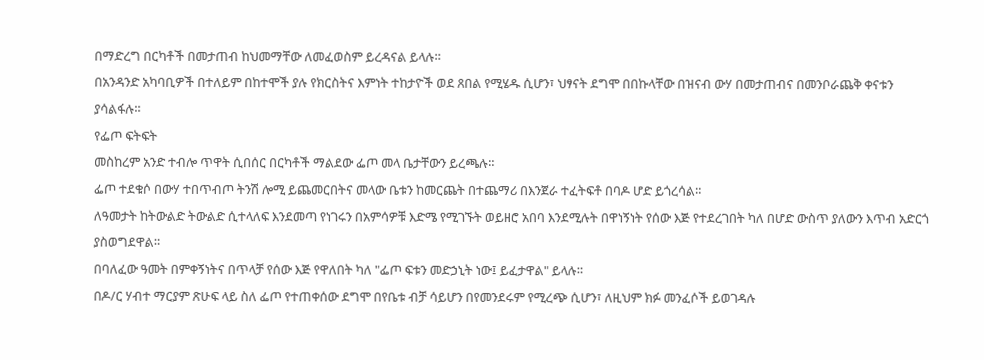በማድረግ በርካቶች በመታጠብ ከህመማቸው ለመፈወስም ይረዳናል ይላሉ።
በአንዳንድ አካባቢዎች በተለይም በከተሞች ያሉ የክርስትና እምነት ተከታዮች ወደ ጸበል የሚሄዱ ሲሆን፣ ህፃናት ደግሞ በበኩላቸው በዝናብ ውሃ በመታጠብና በመንቦራጨቅ ቀናቱን ያሳልፋሉ።
የፌጦ ፍትፍት
መስከረም አንድ ተብሎ ጥዋት ሲበሰር በርካቶች ማልደው ፌጦ መላ ቤታቸውን ይረጫሉ።
ፌጦ ተደቁሶ በውሃ ተበጥብጦ ትንሽ ሎሚ ይጨመርበትና መላው ቤቱን ከመርጨት በተጨማሪ በእንጀራ ተፈትፍቶ በባዶ ሆድ ይጎረሳል።
ለዓመታት ከትውልድ ትውልድ ሲተላለፍ እንደመጣ የነገሩን በአምሳዎቹ እድሜ የሚገኙት ወይዘሮ አበባ እንደሚሉት በዋነኝነት የሰው እጅ የተደረገበት ካለ በሆድ ውስጥ ያለውን እጥብ አድርጎ ያስወግደዋል።
በባለፈው ዓመት በምቀኝነትና በጥላቻ የሰው እጅ የዋለበት ካለ "ፌጦ ፍቱን መድኃኒት ነው፤ ይፈታዋል" ይላሉ።
በዶ/ር ሃብተ ማርያም ጽሁፍ ላይ ስለ ፌጦ የተጠቀሰው ደግሞ በየቤቱ ብቻ ሳይሆን በየመንደሩም የሚረጭ ሲሆን፣ ለዚህም ክፉ መንፈሶች ይወገዳሉ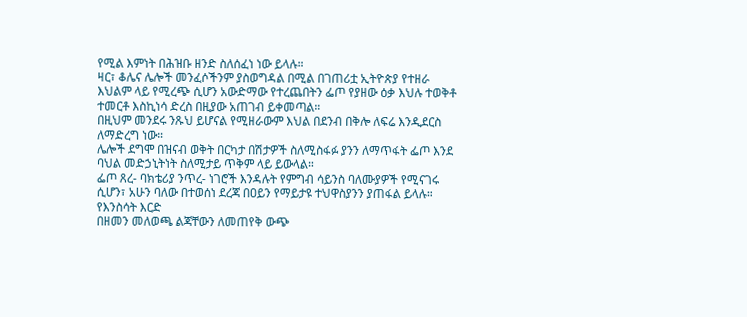የሚል እምነት በሕዝቡ ዘንድ ስለሰፈነ ነው ይላሉ።
ዛር፣ ቆሌና ሌሎች መንፈሶችንም ያስወግዳል በሚል በገጠሪቷ ኢትዮጵያ የተዘራ እህልም ላይ የሚረጭ ሲሆን አውድማው የተረጨበትን ፌጦ የያዘው ዕቃ እህሉ ተወቅቶ ተመርቶ እስኪነሳ ድረስ በዚያው አጠገብ ይቀመጣል።
በዚህም መንደሩ ንጹህ ይሆናል የሚዘራውም እህል በደንብ በቅሎ ለፍሬ እንዲደርስ ለማድረግ ነው።
ሌሎች ደግሞ በዝናብ ወቅት በርካታ በሽታዎች ስለሚስፋፉ ያንን ለማጥፋት ፌጦ እንደ ባህል መድኃኒትነት ስለሚታይ ጥቅም ላይ ይውላል።
ፌጦ ጸረ- ባክቴሪያ ንጥረ- ነገሮች እንዳሉት የምግብ ሳይንስ ባለሙያዎች የሚናገሩ ሲሆን፣ አሁን ባለው በተወሰነ ደረጃ በዐይን የማይታዩ ተህዋስያንን ያጠፋል ይላሉ።
የእንስሳት እርድ
በዘመን መለወጫ ልጃቸውን ለመጠየቅ ውጭ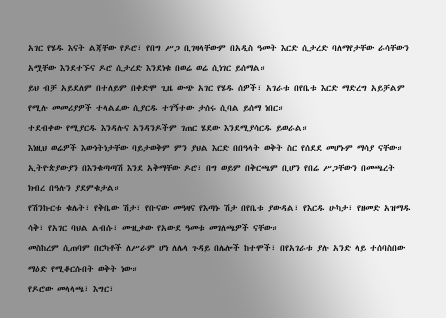አገር የሄዱ እናት ልጃቸው የዶሮ፣ የበግ ሥጋ ቢገዛላቸውም በአዲስ ዓመት እርድ ሲታረድ ባለማየታቸው ራሳቸውን አሟቸው እንደተኙና ዶሮ ሲታረድ እንደነቁ በወሬ ወሬ ሲነገር ይሰማል።
ይህ ብቻ አይደለም በተለይም በቀድሞ ጊዜ ውጭ አገር የሄዱ ሰዎች፣ አገራቱ በየቤቱ እርድ ማድረግ አይቻልም የሚሉ መመሪያዎች ተላልፈው ሲያርዱ ተገኝተው ታሰሩ ሲባል ይሰማ ነበር።
ተደብቀው የሚያርዱ እንዳሉና አንዳንዶችም ገጠር ሄደው እንደሚያሳርዱ ይወራል።
እነዚህ ወሬዎች እውነትነታቸው ባይታወቅም ምን ያህል እርድ በበዓላት ወቅት ስር የሰደደ መሆኑም ማሳያ ናቸው።
ኢትዮጵያውያን በእንቁጣጣሽ እንደ አቅማቸው ዶሮ፣ በግ ወይም በቅርጫም ቢሆን የበሬ ሥጋቸውን በመጫረት ክብረ በዓሉን ያደምቁታል።
የሽንኩርቱ ቁሌት፣ የቅቤው ሽታ፣ የቡናው መዓዛና የእጣኑ ሽታ በየቤቱ ያውዳል፣ የእርዱ ሁካታ፣ የዘመድ አዝማዱ ሳቅ፣ የአገር ባህል ልብሱ፣ ሙዚቃው የአውደ ዓመቱ መገለጫዎች ናቸው።
መስከረም ሲጠባም በርካቶች ለሥራም ሆነ ለሌላ ጉዳይ በሌሎች ከተሞች፣ በየአገራቱ ያሉ አንድ ላይ ተሰባስበው ማዕድ የሚቆርሱበት ወቅት ነው።
የዶሮው መላላጫ፣ እግር፣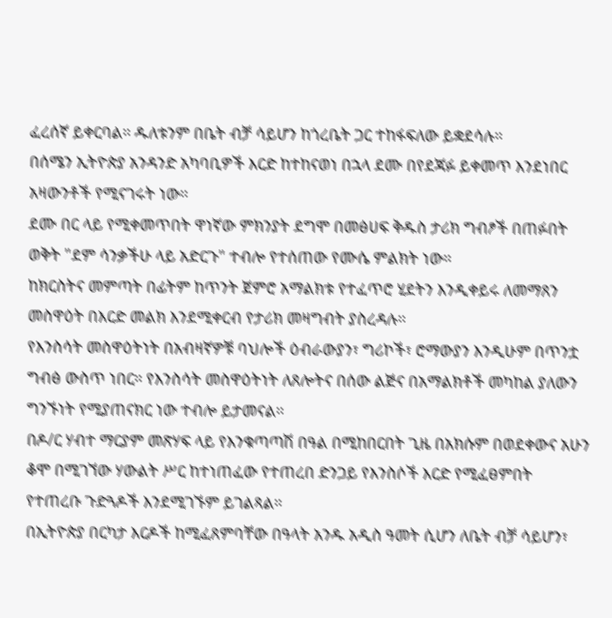ፈረሰኛ ይቀርባል። ዱለቱንም በቤት ብቻ ሳይሆን ከጎረቤት ጋር ተከፋፍለው ይቋደሳሉ።
በሰሜን ኢትዮጵያ አንዳንድ አካባቢዎች እርድ ከተከናወነ በኋላ ደሙ በየደጃፉ ይቀመጥ እንደነበር አዛውንቶች የሚናገሩት ነው።
ደሙ በር ላይ የሚቀመጥበት ዋነኛው ምክንያት ደግሞ በመፅሀፍ ቅዱስ ታሪክ ግብፆች በጠፉበት ወቅት "ደም ሳንቃችሁ ላይ አድርጉ" ተብሎ የተሰጠው የሙሴ ምልክት ነው።
ከክርስትና መምጣት በፊትም ከጥንት ጀምሮ አማልክቱ የተፈጥሮ ሂደትን እንዲቀይሩ ለመማጸን መስዋዕት በእርድ መልክ እንደሚቀርብ የታሪክ መዛግብት ያስረዳሉ።
የእንስሳት መስዋዕትነት በአብዛኛዎቹ ባህሎች ዕብራውያን፣ ግሪኮች፣ ሮማውያን እንዲሁም በጥንቷ ግብፅ ውስጥ ነበር። የእንስሳት መስዋዕትነት ለጸሎትና በሰው ልጅና በአማልክቶች መካከል ያለውን ግንኙነት የሚያጠናክር ነው ተብሎ ይታመናል።
በዶ/ር ሃብተ ማርያም መጽሃፍ ላይ የእንቁጣጣሽ በዓል በሚከበርበት ጊዜ በአክሱም በወደቀውና አሁን ቆሞ በሚገኘው ሃውልት ሥር ከተነጠፈው የተጠረበ ድንጋይ የእንስሶች እርድ የሚፈፀምበት የተጠረቡ ጉድጓዶች እንደሚገኙም ይገልጻል።
በኢትዮጵያ በርካታ እርዶች ከሚፈጸምባቸው በዓላት አንዱ አዲስ ዓመት ሲሆን ለቤት ብቻ ሳይሆን፣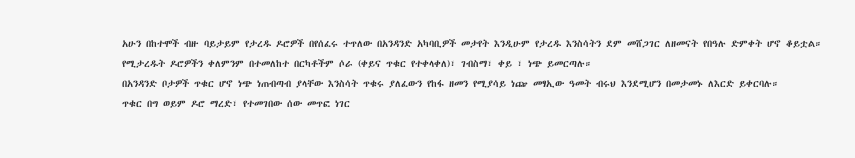አሁን በከተሞች ብዙ ባይታይም የታረዱ ዶሮዎች በየሰፈሩ ተጥለው በአንዳንድ አካባቢዎች መታየት እንዲሁም የታረዱ እንስሳትን ደም መሸጋገር ለዘመናት የበዓሉ ድምቀት ሆኖ ቆይቷል።
የሚታረዱት ዶሮዎችን ቀለምንም በተመለከተ በርካቶችም ሶራ (ቀይና ጥቁር የተቀላቀለ)፣ ገብስማ፣ ቀይ ፣ ነጭ ይመርጣሉ።
በአንዳንድ ቦታዎች ጥቁር ሆኖ ነጭ ነጠብጣብ ያላቸው እንስሳት ጥቁሩ ያለፈውን የከፋ ዘመን የሚያሳይ ነጬ መፃኢው ዓመት ብሩህ እንደሚሆን በመታመኑ ለእርድ ይቀርባሉ።
ጥቁር በግ ወይም ዶሮ ማረድ፣ የተመገበው ሰው መጥፎ ነገር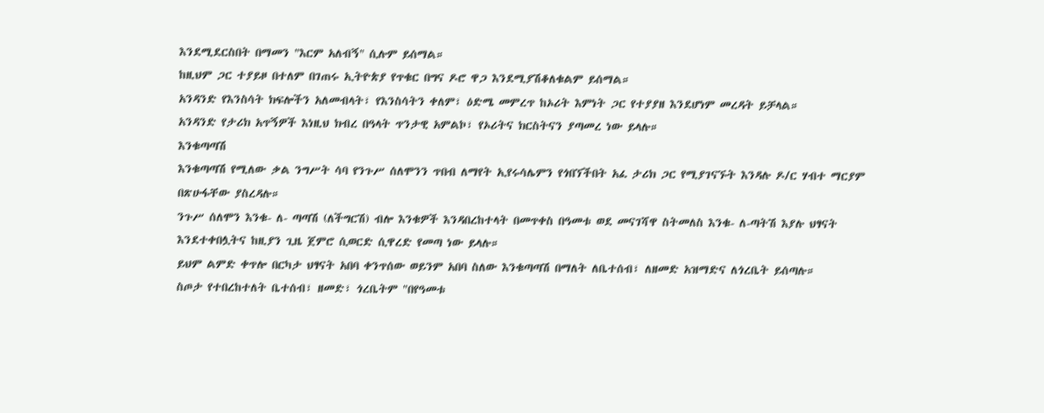እንደሚደርስበት በማመን "እርም አለብኝ" ሲሉም ይሰማል።
ከዚህም ጋር ተያይዞ በተለም በገጠሩ ኢትዮጵያ የጥቁር በግና ዶሮ ዋጋ እንደሚያሽቆለቁልም ይሰማል።
አንዳንድ የእንስሳት ክፍሎችን አለመብላት፣ የእንስሳትን ቀለም፣ ዕድሜ መምረጥ ከኦሪት እምነት ጋር የተያያዘ እንደሆነም መረዳት ይቻላል።
አንዳንድ የታሪክ አጥኝዎች እነዚህ ክብረ በዓላት ጥንታዊ አምልኮ፣ የኦሪትና ክርስትናን ያጣመረ ነው ይላሉ።
እንቁጣጣሽ
እንቁጣጣሽ የሚለው ቃል ንግሥት ሳባ የንጉሥ ሰለሞንን ጥበብ ለማየት ኢየሩሳሌምን የጎበኘችበት አፈ ታሪክ ጋር የሚያገናኙት እንዳሉ ዶ/ር ሃብተ ማርያም በጽሁፋቸው ያስረዳሉ።
ንጉሥ ሰለሞን እንቁ- ለ- ጣጣሽ (ለችግርሽ) ብሎ እንቁዎች እንዳበረከተላት በመጥቀስ በዓመቱ ወደ መናገሻዋ ስትመለስ እንቁ- ለ-ጣትሽ እያሉ ህፃናት እንደተቀበሏትና ከዚያን ጊዜ ጀምሮ ሲወርድ ሲዋረድ የመጣ ነው ይላሉ።
ይህም ልምድ ቀጥሎ በርካታ ህፃናት አበባ ቀንጥሰው ወይንም አበባ ስለው እንቁጣጣሽ በማለት ለቤተሰብ፣ ለዘመድ አዝማድና ለጎረቤት ይሰጣሉ።
ስጦታ የተበረከተለት ቤተሰብ፣ ዘመድ፣ ጎረቤትም "በየዓመቱ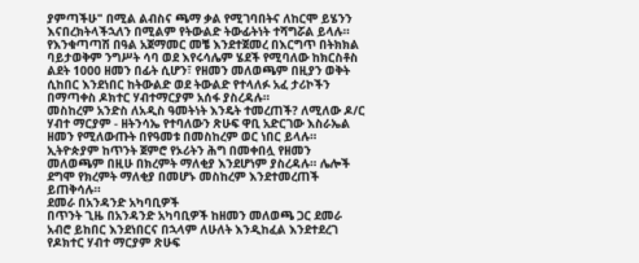ያምጣችሁ" በሚል ልብስና ጫማ ቃል የሚገባበትና ለከርሞ ይሄንን እናበረክትላችኋለን በሚልም የትውልድ ትውፊትነት ተሻግሯል ይላሉ።
የእንቁጣጣሽ በዓል አጀማመር መቼ እንደተጀመረ በእርግጥ በትክክል ባይታወቅም ንግሥት ሳባ ወደ እየሩሳሌም ሄደች የሚባለው ከክርስቶስ ልደት 1000 ዘመን በፊት ሲሆን፣ የዘመን መለወጫም በዚያን ወቅት ሲከበር እንደነበር ከትውልድ ወደ ትውልድ የተላለፉ አፈ ታሪኮችን በማጣቀስ ዶክተር ሃብተማርያም አሰፋ ያስረዳሉ።
መስከረም አንድስ ለአዲስ ዓመትነት እንዴት ተመረጠች? ለሚለው ዶ/ር ሃብተ ማርያም - ዘትንሳኤ የተባለውን ጽሁፍ ዋቢ አድርገው እስራኤል ዘመን የሚለውጡት በየዓመቱ በመስከረም ወር ነበር ይላሉ።
ኢትዮጵያም ከጥንት ጀምሮ የኦሪትን ሕግ በመቀበሏ የዘመን መለወጫም በዚሁ በክረምት ማለቂያ እንደሆነም ያስረዳሉ። ሌሎች ደግሞ የክረምት ማለቂያ በመሆኑ መስከረም እንደተመረጠች ይጠቅሳሉ።
ደመራ በአንዳንድ አካባቢዎች
በጥንት ጊዜ በአንዳንድ አካባቢዎች ከዘመን መለወጫ ጋር ደመራ አብሮ ይከበር እንደነበርና በኋላም ለሁለት እንዲከፈል እንደተደረገ የዶክተር ሃብተ ማርያም ጽሁፍ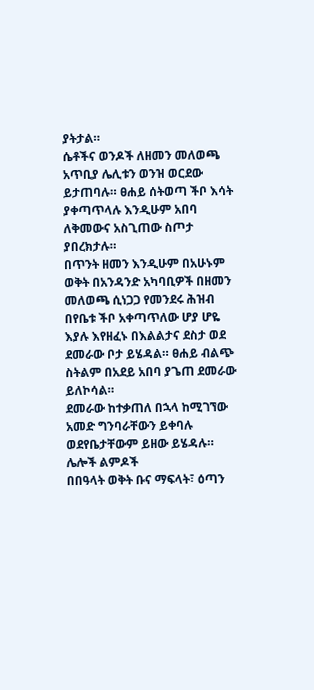ያትታል።
ሴቶችና ወንዶች ለዘመን መለወጫ አጥቢያ ሌሊቱን ወንዝ ወርደው ይታጠባሉ። ፀሐይ ሰትወጣ ችቦ እሳት ያቀጣጥላሉ እንዲሁም አበባ ለቅመውና አስጊጠው ስጦታ ያበረክታሉ።
በጥንት ዘመን እንዲሁም በአሁኑም ወቅት በአንዳንድ አካባቢዎች በዘመን መለወጫ ሲነጋጋ የመንደሩ ሕዝብ በየቤቱ ችቦ አቀጣጥለው ሆያ ሆዬ እያሉ እየዘፈኑ በእልልታና ደስታ ወደ ደመራው ቦታ ይሄዳል። ፀሐይ ብልጭ ስትልም በአደይ አበባ ያጌጠ ደመራው ይለኮሳል።
ደመራው ከተቃጠለ በኋላ ከሚገኘው አመድ ግንባራቸውን ይቀባሉ ወደየቤታቸውም ይዘው ይሄዳሉ።
ሌሎች ልምዶች
በበዓላት ወቅት ቡና ማፍላት፣ ዕጣን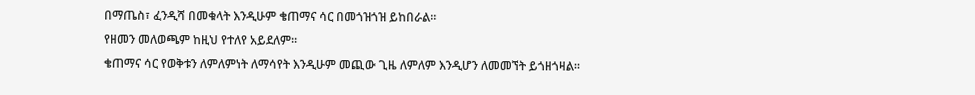በማጤስ፣ ፈንዲሻ በመቁላት እንዲሁም ቄጠማና ሳር በመጎዝጎዝ ይከበራል።
የዘመን መለወጫም ከዚህ የተለየ አይደለም።
ቄጠማና ሳር የወቅቱን ለምለምነት ለማሳየት እንዲሁም መጪው ጊዜ ለምለም እንዲሆን ለመመኘት ይጎዘጎዛል።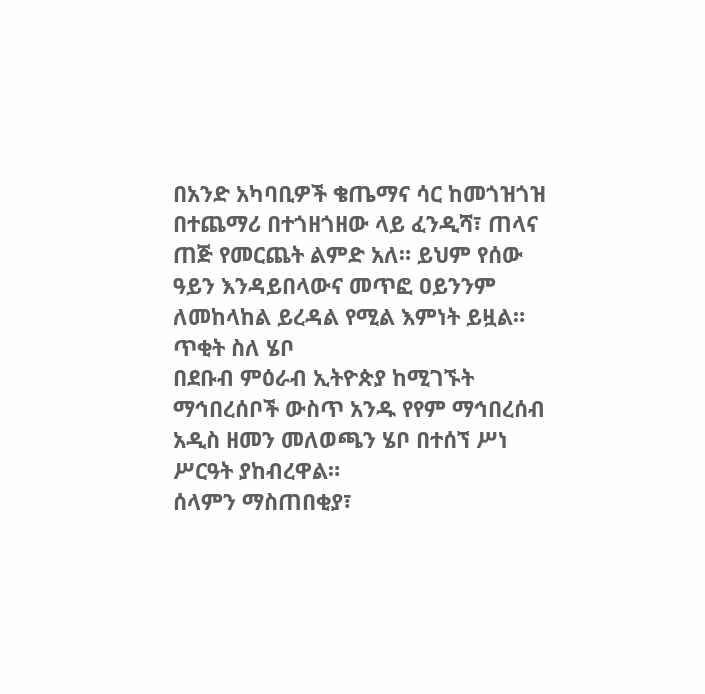በአንድ አካባቢዎች ቄጤማና ሳር ከመጎዝጎዝ በተጨማሪ በተጎዘጎዘው ላይ ፈንዲሻ፣ ጠላና ጠጅ የመርጨት ልምድ አለ። ይህም የሰው ዓይን እንዳይበላውና መጥፎ ዐይንንም ለመከላከል ይረዳል የሚል እምነት ይዟል።
ጥቂት ስለ ሄቦ
በደቡብ ምዕራብ ኢትዮጵያ ከሚገኙት ማኅበረሰቦች ውስጥ አንዱ የየም ማኅበረሰብ አዲስ ዘመን መለወጫን ሄቦ በተሰኘ ሥነ ሥርዓት ያከብረዋል።
ሰላምን ማስጠበቂያ፣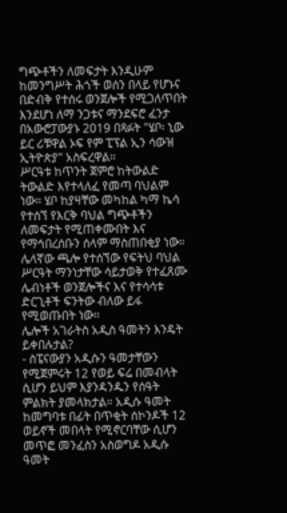ግጭቶችን ለመፍታት እንዲሁም ከመንግሥት ሕጎች ወሰን በላይ የሆኑና በድብቅ የተሰሩ ወንጀሎች የሚጋለጥበት እንደሆነ ለማ ንጋቱና ማንደፍሮ ፈንታ በአውሮፓውያኑ 2019 በጻፉት "ሄቦ፡ ኒው ይር ሪቹዋል ኦፍ የም ፒፕል ኢን ሳውዝ ኢትዮጵያ" አስፍረዋል።
ሥርዓቱ ከጥንት ጀምሮ ከትውልድ ትውልድ እየተላለፈ የመጣ ባህልም ነው። ሄቦ ከያዛቸው መካከል ካማ ኬሳ የተሰኘ የእርቅ ባህል ግጭቶችን ለመፍታት የሚጠቀሙበት እና የማኅበረሰቡን ሰላም ማስጠበቂያ ነው።
ሌላኛው ጫሎ የተሰኘው የፍትህ ባህል ሥርዓት ማንነታቸው ሳይታወቅ የተፈጸሙ ሌብነቶች ወንጀሎችና እና የተሳሳቱ ድርጊቶች ፍንትው ብለው ይፋ የሚወጡበት ነው።
ሌሎች አገራትስ አዲስ ዓመትን እንዴት ይቀበሉታል?
- ስፔናውያን አዲሱን ዓመታቸውን የሚጀምሩት 12 የወይ ፍሬ በመብላት ሲሆን ይህም እያንዳንዱን የሰዓት ምልክት ያመላክታል። አዲሱ ዓመት ከመግባቱ በፊት በጥቂት ሰኮንዶች 12 ወይኖች መበላት የሚኖርባቸው ሲሆን መጥፎ መንፈስን አስወግዶ አዲሱ ዓመት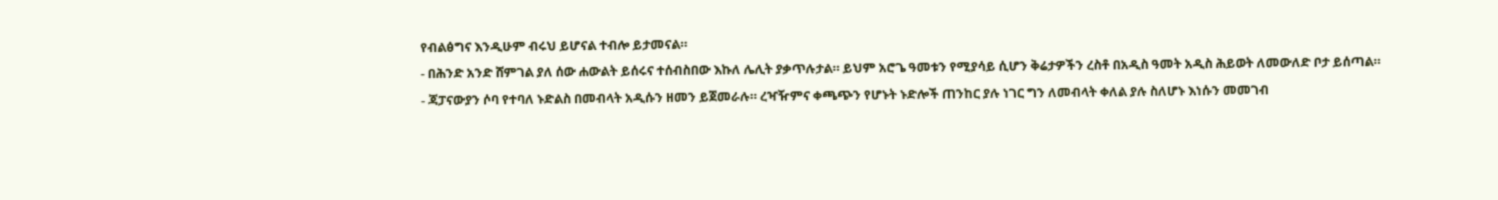የብልፅግና እንዲሁም ብሩህ ይሆናል ተብሎ ይታመናል።
- በሕንድ አንድ ሸምገል ያለ ሰው ሐውልት ይሰሩና ተሰብስበው እኩለ ሌሊት ያቃጥሉታል። ይህም አሮጌ ዓመቱን የሚያሳይ ሲሆን ቅሬታዎችን ረስቶ በአዲስ ዓመት አዲስ ሕይወት ለመውለድ ቦታ ይሰጣል።
- ጃፓናውያን ሶባ የተባለ ኑድልስ በመብላት አዲሱን ዘመን ይጀመራሉ። ረዣዥምና ቀጫጭን የሆኑት ኑድሎች ጠንከር ያሉ ነገር ግን ለመብላት ቀለል ያሉ ስለሆኑ እነሱን መመገብ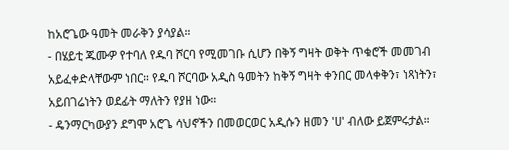ከአሮጌው ዓመት መራቅን ያሳያል።
- በሄይቲ ጁሙዎ የተባለ የዱባ ሾርባ የሚመገቡ ሲሆን በቅኝ ግዛት ወቅት ጥቁሮች መመገብ አይፈቀድላቸውም ነበር። የዱባ ሾርባው አዲስ ዓመትን ከቅኝ ግዛት ቀንበር መላቀቅን፣ ነጻነትን፣ አይበገሬነትን ወደፊት ማለትን የያዘ ነው።
- ዴንማርካውያን ደግሞ አሮጌ ሳህኖችን በመወርወር አዲሱን ዘመን 'ሀ' ብለው ይጀምሩታል።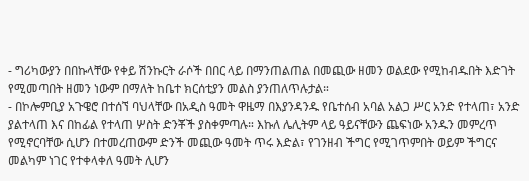- ግሪካውያን በበኩላቸው የቀይ ሽንኩርት ራሶች በበር ላይ በማንጠልጠል በመጪው ዘመን ወልደው የሚከብዱበት እድገት የሚመጣበት ዘመን ነውም በማለት ከቤተ ክርሰቲያን መልስ ያንጠለጥሉታል።
- በኮሎምቢያ አጉዌሮ በተሰኘ ባህላቸው በአዲስ ዓመት ዋዜማ በእያንዳንዱ የቤተሰብ አባል አልጋ ሥር አንድ የተላጠ፣ አንድ ያልተላጠ እና በከፊል የተላጠ ሦስት ድንቾች ያስቀምጣሉ። እኩለ ሌሊትም ላይ ዓይናቸውን ጨፍነው አንዱን መምረጥ የሚኖርባቸው ሲሆን በተመረጠውም ድንች መጪው ዓመት ጥሩ እድል፣ የገንዘብ ችግር የሚገጥምበት ወይም ችግርና መልካም ነገር የተቀላቀለ ዓመት ሊሆን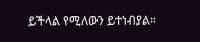ይችላል የሚለውን ይተነብያል።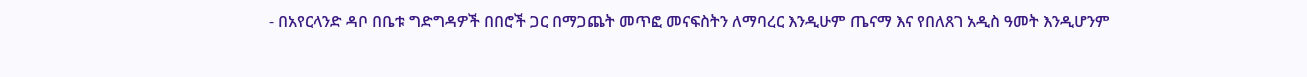- በአየርላንድ ዳቦ በቤቱ ግድግዳዎች በበሮች ጋር በማጋጨት መጥፎ መናፍስትን ለማባረር እንዲሁም ጤናማ እና የበለጸገ አዲስ ዓመት እንዲሆንም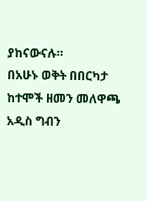ያከናውናሉ።
በአሁኑ ወቅት በበርካታ ከተሞች ዘመን መለዋጫ አዲስ ግብን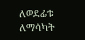ለወደፊቱ ለማሳካት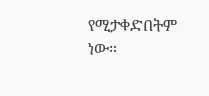የሚታቀድበትም ነው።